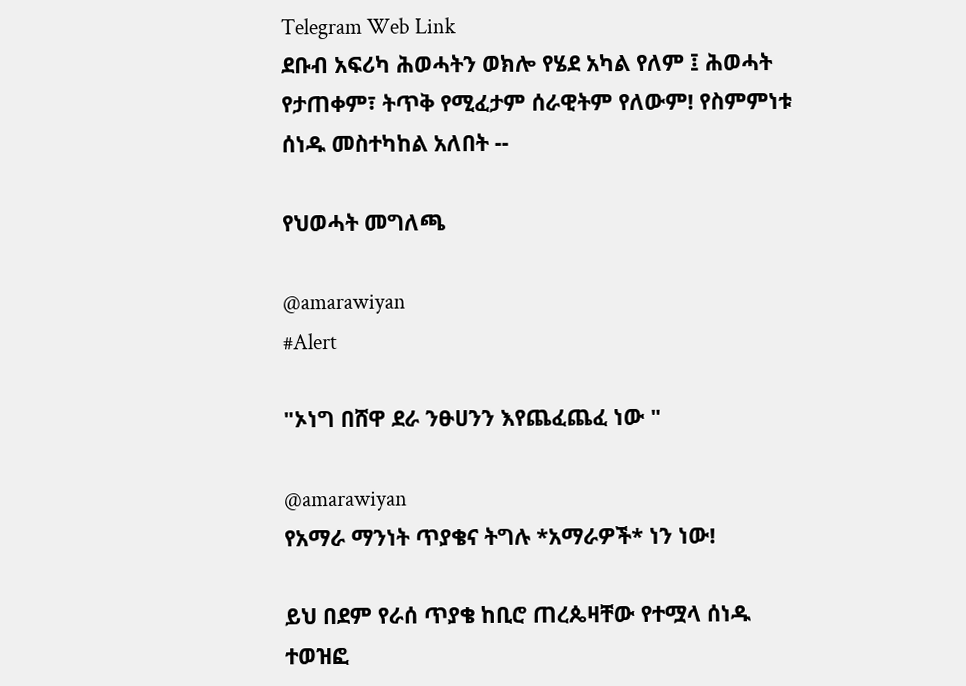Telegram Web Link
ደቡብ አፍሪካ ሕወሓትን ወክሎ የሄደ አካል የለም ፤ ሕወሓት የታጠቀም፣ ትጥቅ የሚፈታም ሰራዊትም የለውም! የስምምነቱ ሰነዱ መስተካከል አለበት --

የህወሓት መግለጫ

@amarawiyan
#Alert

"ኦነግ በሸዋ ደራ ንፁሀንን እየጨፈጨፈ ነው "

@amarawiyan
የአማራ ማንነት ጥያቄና ትግሉ *አማራዎች* ነን ነው!

ይህ በደም የራሰ ጥያቄ ከቢሮ ጠረጴዛቸው የተሟላ ሰነዱ ተወዝፎ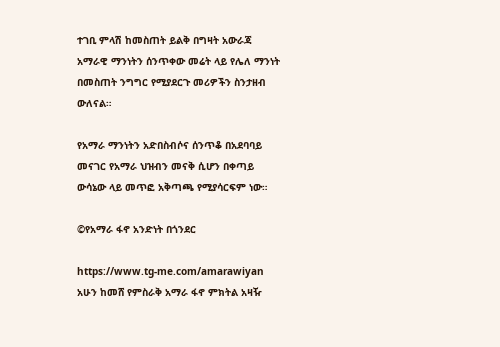ተገቢ ምላሽ ከመስጠት ይልቅ በግዛት አውራጃ አማራዊ ማንነትን ሰንጥቀው መሬት ላይ የሌለ ማንነት በመስጠት ንግግር የሚያደርጉ መሪዎችን ስንታዘብ ውለናል።

የአማራ ማንነትን አድበስብሶና ሰንጥቆ በአደባባይ መናገር የአማራ ህዝብን መናቅ ሲሆን በቀጣይ ውሳኔው ላይ መጥፎ አቅጣጫ የሚያሳርፍም ነው።

©የአማራ ፋኖ አንድነት በጎንደር

https://www.tg-me.com/amarawiyan
አሁን ከመሸ የምስራቅ አማራ ፋኖ ምክትል አዛዥ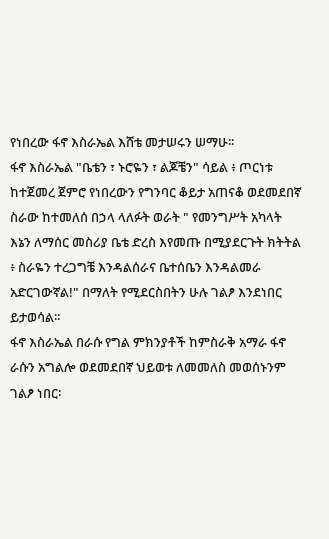የነበረው ፋኖ እስራኤል እሸቴ መታሠሩን ሠማሁ፡፡
ፋኖ እስራኤል "ቤቴን ፣ ኑሮዬን ፣ ልጆቼን" ሳይል ፥ ጦርነቱ ከተጀመረ ጀምሮ የነበረውን የግንባር ቆይታ አጠናቆ ወደመደበኛ ስራው ከተመለሰ በኃላ ላለፉት ወራት " የመንግሥት አካላት እኔን ለማሰር መስሪያ ቤቴ ድረስ እየመጡ በሚያደርጉት ክትትል ፥ ስራዬን ተረጋግቼ እንዳልሰራና ቤተሰቤን እንዳልመራ አድርገውኛል!" በማለት የሚደርስበትን ሁሉ ገልፆ እንደነበር ይታወሳል፡፡
ፋኖ እስራኤል በራሱ የግል ምክንያቶች ከምስራቅ አማራ ፋኖ ራሱን አግልሎ ወደመደበኛ ህይወቱ ለመመለስ መወሰኑንም ገልፆ ነበር፡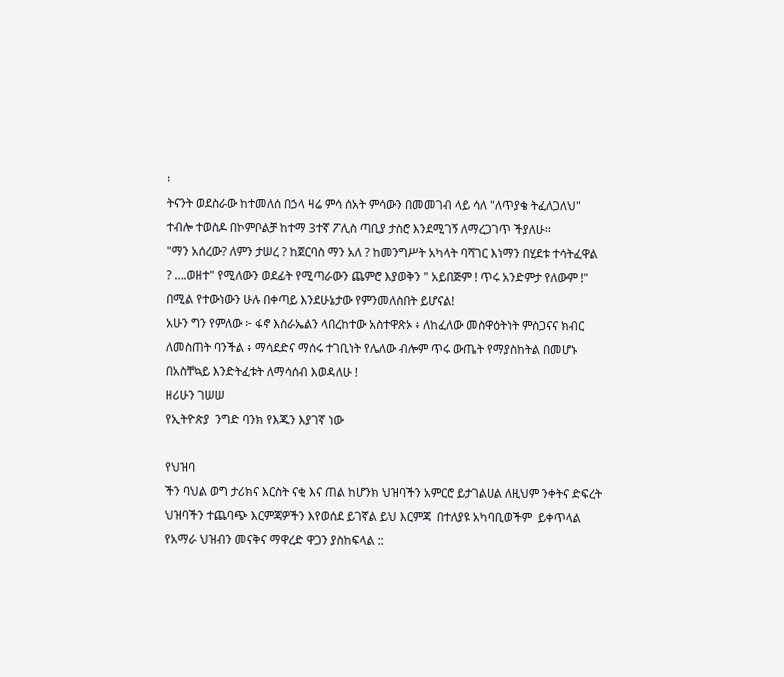፡
ትናንት ወደስራው ከተመለሰ በኃላ ዛሬ ምሳ ሰአት ምሳውን በመመገብ ላይ ሳለ "ለጥያቄ ትፈለጋለህ" ተብሎ ተወስዶ በኮምቦልቻ ከተማ 3ተኛ ፖሊስ ጣቢያ ታስሮ እንደሚገኝ ለማረጋገጥ ችያለሁ፡፡
"ማን አሰረው? ለምን ታሠረ ? ከጀርባስ ማን አለ ? ከመንግሥት አካላት ባሻገር እነማን በሂደቱ ተሳትፈዋል ? ….ወዘተ" የሚለውን ወደፊት የሚጣራውን ጨምሮ እያወቅን " አይበጅም ! ጥሩ አንድምታ የለውም !" በሚል የተውነውን ሁሉ በቀጣይ እንደሁኔታው የምንመለስበት ይሆናል!
አሁን ግን የምለው ፦ ፋኖ እስራኤልን ላበረከተው አስተዋጽኦ ፥ ለከፈለው መስዋዕትነት ምስጋናና ክብር ለመስጠት ባንችል ፥ ማሳደድና ማሰሩ ተገቢነት የሌለው ብሎም ጥሩ ውጤት የማያስከትል በመሆኑ በአስቸኳይ እንድትፈቱት ለማሳሰብ እወዳለሁ !
ዘሪሁን ገሠሠ
የኢትዮጵያ  ንግድ ባንክ የእጁን እያገኛ ነው

የህዝባ
ችን ባህል ወግ ታሪክና እርስት ናቂ እና ጠል ከሆንክ ህዝባችን አምርሮ ይታገልሀል ለዚህም ንቀትና ድፍረት ህዝባችን ተጨባጭ እርምጃዎችን እየወሰደ ይገኛል ይህ እርምጃ  በተለያዩ አካባቢወችም  ይቀጥላል
የአማራ ህዝብን መናቅና ማዋረድ ዋጋን ያስከፍላል ::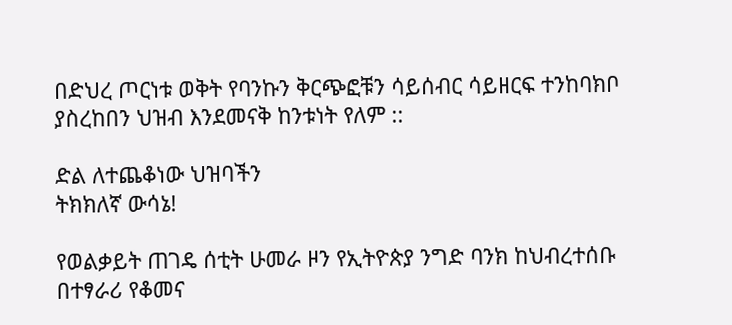በድህረ ጦርነቱ ወቅት የባንኩን ቅርጭፎቹን ሳይሰብር ሳይዘርፍ ተንከባክቦ ያስረከበን ህዝብ እንደመናቅ ከንቱነት የለም ::

ድል ለተጨቆነው ህዝባችን
ትክክለኛ ውሳኔ!

የወልቃይት ጠገዴ ሰቲት ሁመራ ዞን የኢትዮጵያ ንግድ ባንክ ከህብረተሰቡ በተፃራሪ የቆመና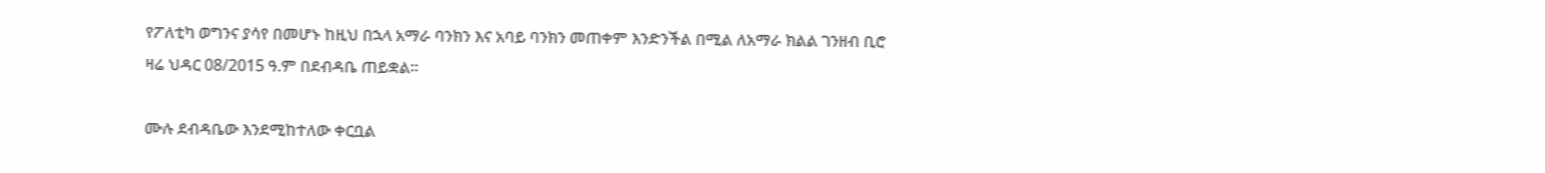የፖለቲካ ወግንና ያሳየ በመሆኑ ከዚህ በኋላ አማራ ባንክን እና አባይ ባንክን መጠቀም እንድንችል በሚል ለአማራ ክልል ገንዘብ ቢሮ ዛሬ ህዳር 08/2015 ዓ.ም በደብዳቤ ጠይቋል።

ሙሉ ደብዳቤው እንደሚከተለው ቀርቧል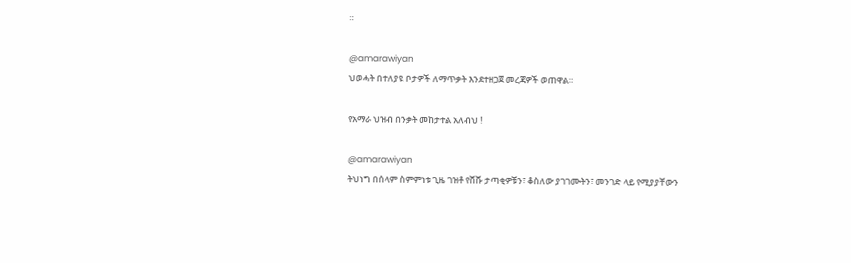።

@amarawiyan
ህወሓት በተለያዩ ቦታዎች ለማጥቃት እንደተዘጋጀ መረጃዎች ወጠዋል።

የአማራ ህዝብ በንቃት መከታተል አለብህ !

@amarawiyan
ትህነግ በሰላም ስምምነቱ ጊዜ ገዝቶ የሸሹ ታጣቂዎቹን፣ ቆስለው ያገገሙትን፣ መንገድ ላይ የሚያያቸውን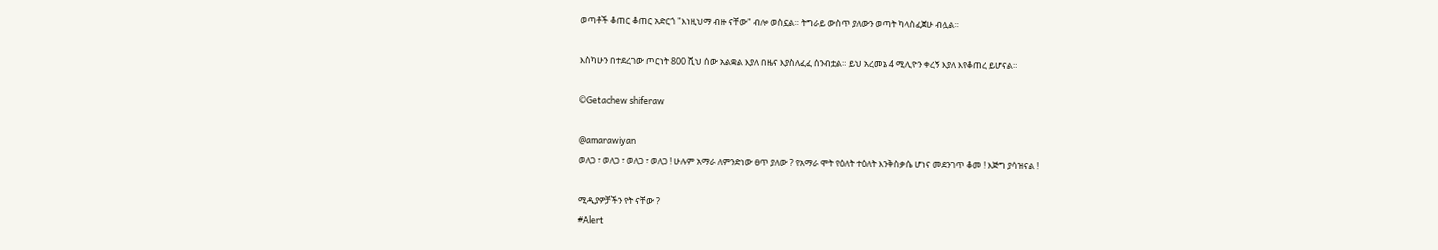ወጣቶች ቆጠር ቆጠር አድርጎ "እነዚህማ ብዙ ናቸው" ብሎ ወስኗል። ትግራይ ውስጥ ያለውን ወጣት ካላስፈጀሁ ብሏል።

እስካሁን በተደረገው ጦርነት 800 ሺህ ሰው አልቋል እያለ በዜና እያስለፈፈ ሰንብቷል። ይህ አረመኔ 4 ሚሊዮን ቀረኝ እያለ እየቆጠረ ይሆናል።

©Getachew shiferaw

@amarawiyan
ወለጋ ፣ ወለጋ ፣ ወለጋ ፣ ወለጋ ! ሁሉም አማራ ለምንድነው ፀጥ ያለው ? የአማራ ሞት የዕለት ተዕለት እንቅስቃሴ ሆነና መደንገጥ ቆመ ! እጅግ ያሳዝናል !

ሚዲያዎቻችን የት ናቸው ?
#Alert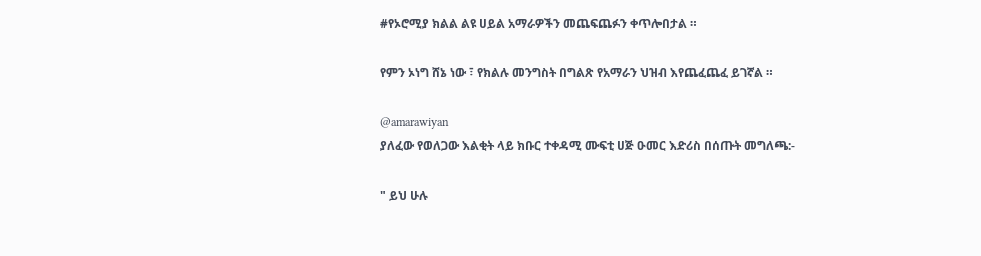#የኦሮሚያ ክልል ልዩ ሀይል አማራዎችን መጨፍጨፉን ቀጥሎበታል ።

የምን ኦነግ ሸኔ ነው ፣ የክልሉ መንግስት በግልጽ የአማራን ህዝብ እየጨፈጨፈ ይገኛል ።

@amarawiyan
ያለፈው የወለጋው እልቂት ላይ ክቡር ተቀዳሚ ሙፍቲ ሀጅ ዑመር እድሪስ በሰጡት መግለጫ:-

" ይህ ሁሉ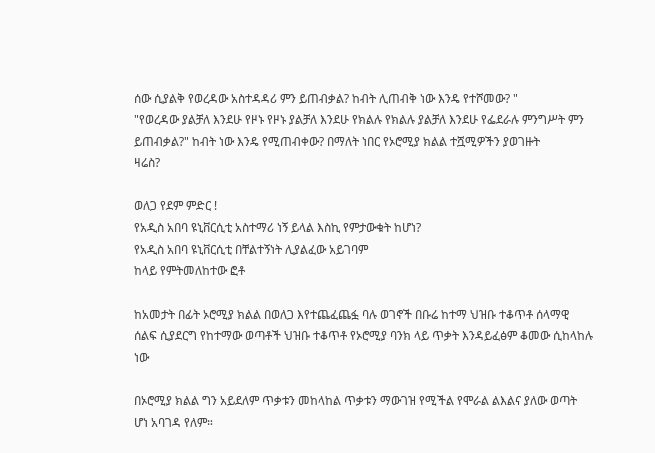ሰው ሲያልቅ የወረዳው አስተዳዳሪ ምን ይጠብቃል? ከብት ሊጠብቅ ነው እንዴ የተሾመው? "
"የወረዳው ያልቻለ እንደሁ የዞኑ የዞኑ ያልቻለ እንደሁ የክልሉ የክልሉ ያልቻለ እንደሁ የፌደራሉ ምንግሥት ምን ይጠብቃል?" ከብት ነው እንዴ የሚጠብቀው? በማለት ነበር የኦሮሚያ ክልል ተሿሚዎችን ያወገዙት
ዛሬስ?

ወለጋ የደም ምድር !
የአዲስ አበባ ዩኒቨርሲቲ አስተማሪ ነኝ ይላል እስኪ የምታውቁት ከሆነ?
የአዲስ አበባ ዩኒቨርሲቲ በቸልተኝነት ሊያልፈው አይገባም
ከላይ የምትመለከተው ፎቶ

ከአመታት በፊት ኦሮሚያ ክልል በወለጋ እየተጨፈጨፏ ባሉ ወገኖች በቡሬ ከተማ ህዝቡ ተቆጥቶ ሰላማዊ ሰልፍ ሲያደርግ የከተማው ወጣቶች ህዝቡ ተቆጥቶ የኦሮሚያ ባንክ ላይ ጥቃት እንዳይፈፅም ቆመው ሲከላከሉ ነው

በኦሮሚያ ክልል ግን አይደለም ጥቃቱን መከላከል ጥቃቱን ማውገዝ የሚችል የሞራል ልእልና ያለው ወጣት ሆነ አባገዳ የለም።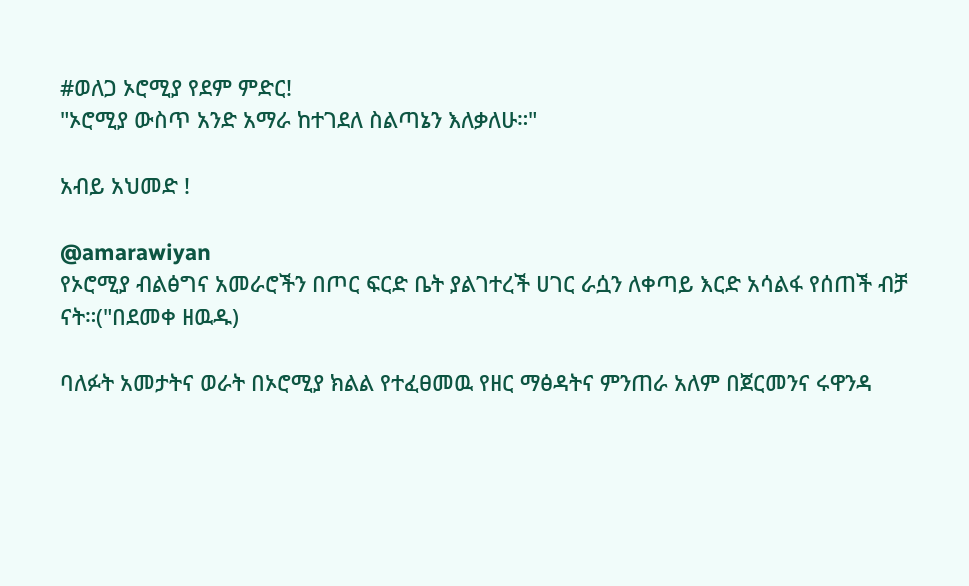#ወለጋ ኦሮሚያ የደም ምድር!
"ኦሮሚያ ውስጥ አንድ አማራ ከተገደለ ስልጣኔን እለቃለሁ።"

አብይ አህመድ !

@amarawiyan
የኦሮሚያ ብልፅግና አመራሮችን በጦር ፍርድ ቤት ያልገተረች ሀገር ራሷን ለቀጣይ እርድ አሳልፋ የሰጠች ብቻ ናት።("በደመቀ ዘዉዱ)

ባለፉት አመታትና ወራት በኦሮሚያ ክልል የተፈፀመዉ የዘር ማፅዳትና ምንጠራ አለም በጀርመንና ሩዋንዳ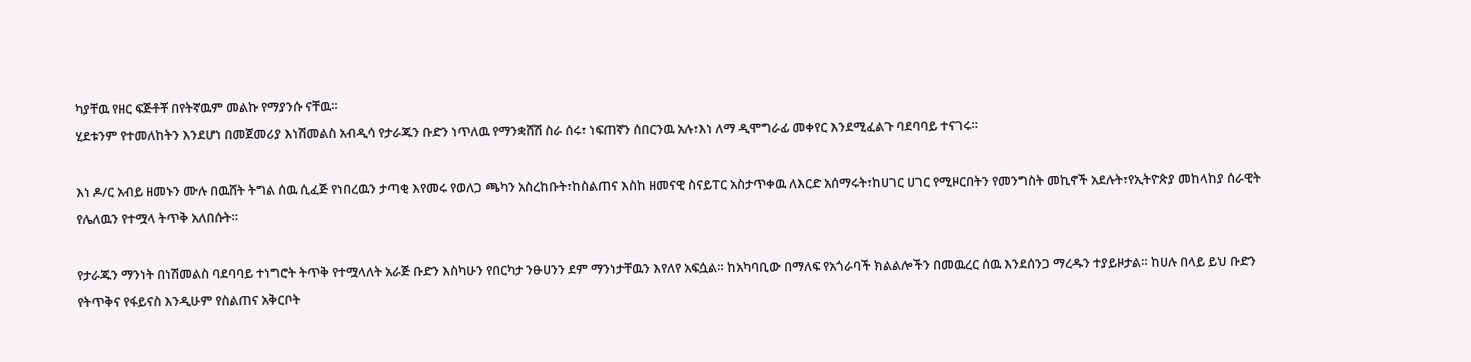ካያቸዉ የዘር ፍጅቶቾ በየትኛዉም መልኩ የማያንሱ ናቸዉ።
ሂደቱንም የተመለከትን እንደሆነ በመጀመሪያ እነሽመልስ አብዲሳ የታራጁን ቡድን ነጥለዉ የማንቋሸሽ ስራ ሰሩ፣ ነፍጠኛን ሰበርንዉ አሉ፣እነ ለማ ዲሞግራፊ መቀየር እንደሚፈልጉ ባደባባይ ተናገሩ።

እነ ዶ/ር አብይ ዘመኑን ሙሉ በዉሸት ትግል ሰዉ ሲፈጅ የነበረዉን ታጣቂ እየመሩ የወለጋ ጫካን አስረከቡት፣ከስልጠና እስከ ዘመናዊ ስናይፐር አስታጥቀዉ ለእርድ አሰማሩት፣ከሀገር ሀገር የሚዞርበትን የመንግስት መኪኖች አደሉት፣የኢትዮጵያ መከላከያ ሰራዊት የሌለዉን የተሟላ ትጥቅ አለበሱት።

የታራጁን ማንነት በነሽመልስ ባደባባይ ተነግሮት ትጥቅ የተሟላለት አራጅ ቡድን እስካሁን የበርካታ ንፁሀንን ደም ማንነታቸዉን እየለየ አፍሷል። ከአካባቢው በማለፍ የአጎራባች ክልልሎችን በመዉረር ሰዉ እንደሰንጋ ማረዱን ተያይዞታል። ከሀሉ በላይ ይህ ቡድን የትጥቅና የፋይናስ እንዲሁም የስልጠና አቅርቦት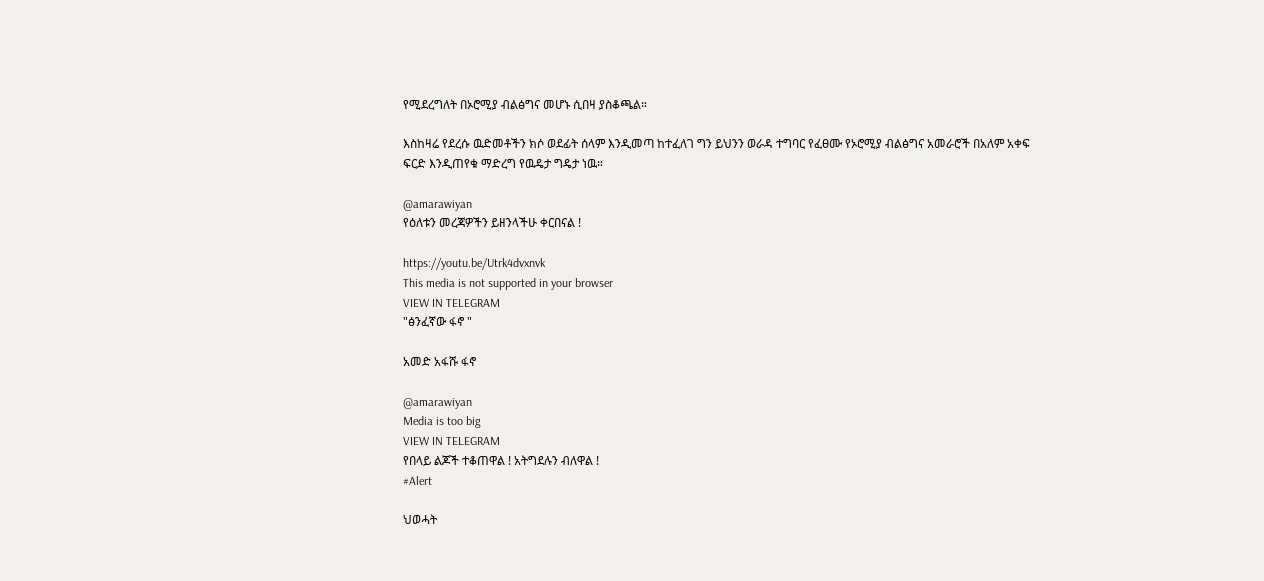የሚደረግለት በኦሮሚያ ብልፅግና መሆኑ ሲበዛ ያስቆጫል።

እስከዛሬ የደረሱ ዉድመቶችን ክሶ ወደፊት ሰላም እንዲመጣ ከተፈለገ ግን ይህንን ወራዳ ተግባር የፈፀሙ የኦሮሚያ ብልፅግና አመራሮች በአለም አቀፍ ፍርድ እንዲጠየቁ ማድረግ የዉዴታ ግዴታ ነዉ።

@amarawiyan
የዕለቱን መረጃዎችን ይዘንላችሁ ቀርበናል !

https://youtu.be/Utrk4dvxnvk
This media is not supported in your browser
VIEW IN TELEGRAM
"ፅንፈኛው ፋኖ "

አመድ አፋሹ ፋኖ

@amarawiyan
Media is too big
VIEW IN TELEGRAM
የበላይ ልጆች ተቆጠዋል ! አትግደሉን ብለዋል !
#Alert

ህወሓት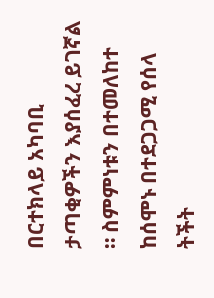በርተክላይ አካባቢ ታጣቂዎችን እያሰፈረ ይገኛል ። ስምምነቱን በተመለከተ ከሰሞኑ በተደጋጋሚ የሰላ ትችት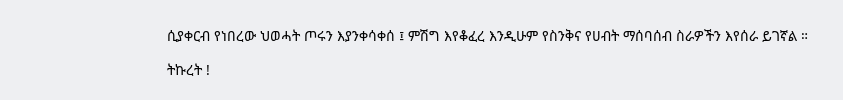ሲያቀርብ የነበረው ህወሓት ጦሩን እያንቀሳቀሰ ፤ ምሽግ እየቆፈረ እንዲሁም የስንቅና የሀብት ማሰባሰብ ስራዎችን እየሰራ ይገኛል ።

ትኩረት !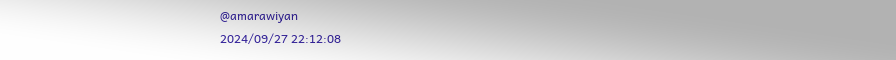@amarawiyan
2024/09/27 22:12:08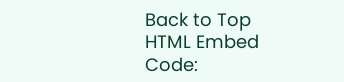Back to Top
HTML Embed Code: